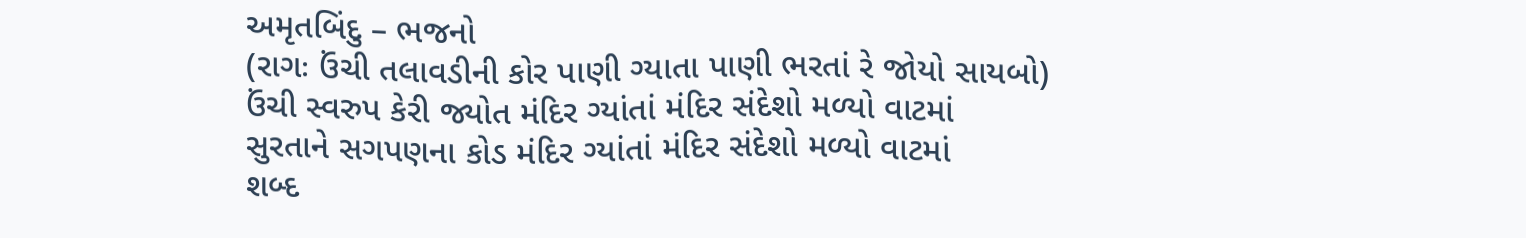અમૃતબિંદુ – ભજનો
(રાગઃ ઉંચી તલાવડીની કોર પાણી ગ્યાતા પાણી ભરતાં રે જોયો સાયબો)
ઉંચી સ્વરુપ કેરી જ્યોત મંદિર ગ્યાંતાં મંદિર સંદેશો મળ્યો વાટમાં
સુરતાને સગપણના કોડ મંદિર ગ્યાંતાં મંદિર સંદેશો મળ્યો વાટમાં
શબ્દ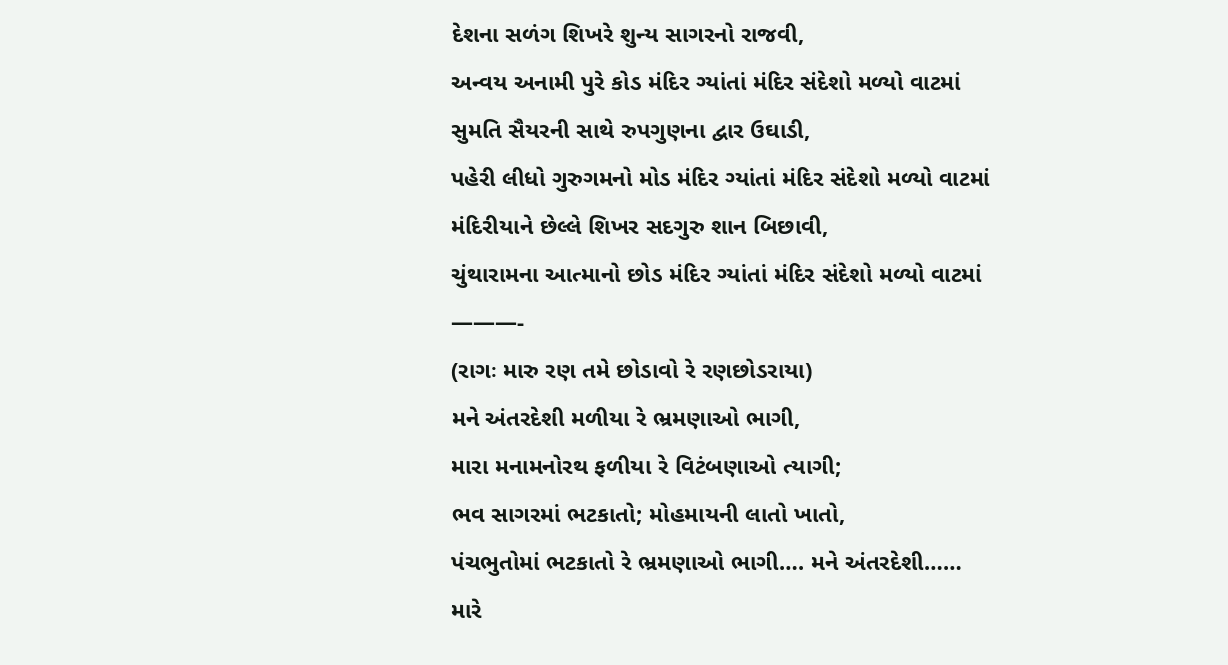દેશના સળંગ શિખરે શુન્ય સાગરનો રાજવી,
અન્વય અનામી પુરે કોડ મંદિર ગ્યાંતાં મંદિર સંદેશો મળ્યો વાટમાં
સુમતિ સૈયરની સાથે રુપગુણના દ્વાર ઉઘાડી,
પહેરી લીધો ગુરુગમનો મોડ મંદિર ગ્યાંતાં મંદિર સંદેશો મળ્યો વાટમાં
મંદિરીયાને છેલ્લે શિખર સદગુરુ શાન બિછાવી,
ચુંથારામના આત્માનો છોડ મંદિર ગ્યાંતાં મંદિર સંદેશો મળ્યો વાટમાં
———-
(રાગઃ મારુ રણ તમે છોડાવો રે રણછોડરાયા)
મને અંતરદેશી મળીયા રે ભ્રમણાઓ ભાગી,
મારા મનામનોરથ ફળીયા રે વિટંબણાઓ ત્યાગી;
ભવ સાગરમાં ભટકાતો; મોહમાયની લાતો ખાતો,
પંચભુતોમાં ભટકાતો રે ભ્રમણાઓ ભાગી…. મને અંતરદેશી……
મારે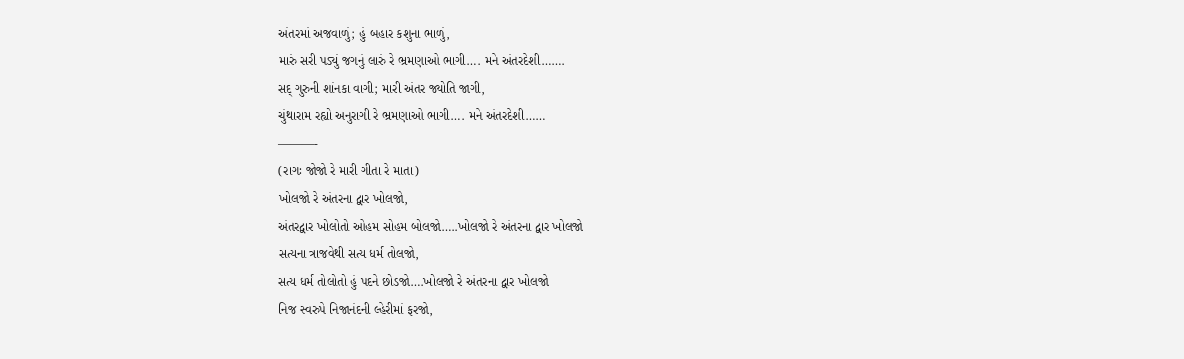અંતરમાં અજવાળું; હું બહાર કશુના ભાળું,
મારું સરી પડ્યું જગનું લારું રે ભ્રમણાઓ ભાગી…. મને અંતરદેશી…….
સદ્ ગુરુની શાંનકા વાગી; મારી અંતર જ્યોતિ જાગી,
ચુંથારામ રહ્યો અનુરાગી રે ભ્રમણાઓ ભાગી…. મને અંતરદેશી……
———-
(રાગઃ જોજો રે મારી ગીતા રે માતા)
ખોલજો રે અંતરના દ્વાર ખોલજો,
અંતરદ્વાર ખોલોતો ઓહમ સોહમ બોલજો…..ખોલજો રે અંતરના દ્વાર ખોલજો
સત્યના ત્રાજવેથી સત્ય ધર્મ તોલજો,
સત્ય ધર્મ તોલોતો હું પદને છોડજો….ખોલજો રે અંતરના દ્વાર ખોલજો
નિજ સ્વરુપે નિજાનંદની લ્હેરીમાં ફરજો,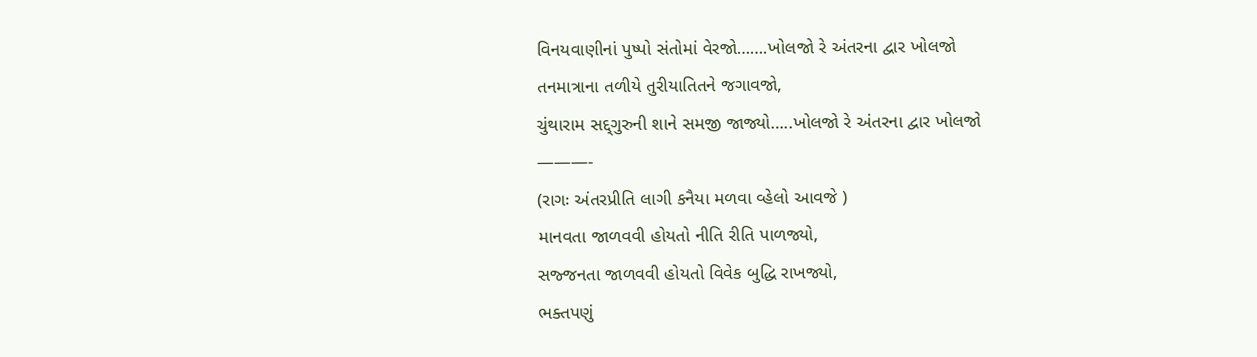વિનયવાણીનાં પુષ્પો સંતોમાં વેરજો…….ખોલજો રે અંતરના દ્વાર ખોલજો
તનમાત્રાના તળીયે તુરીયાતિતને જગાવજો,
ચુંથારામ સદ્દ્ગુરુની શાને સમજી જાજ્યો…..ખોલજો રે અંતરના દ્વાર ખોલજો
———-
(રાગઃ અંતરપ્રીતિ લાગી કનૈયા મળવા વ્હેલો આવજે )
માનવતા જાળવવી હોયતો નીતિ રીતિ પાળજ્યો,
સજ્જનતા જાળવવી હોયતો વિવેક બુદ્ધિ રાખજ્યો,
ભક્તપણું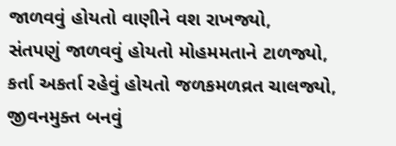જાળવવું હોયતો વાણીને વશ રાખજ્યો,
સંતપણું જાળવવું હોયતો મોહમમતાને ટાળજ્યો,
કર્તા અકર્તા રહેવું હોયતો જળકમળવ્રત ચાલજ્યો,
જીવનમુક્ત બનવું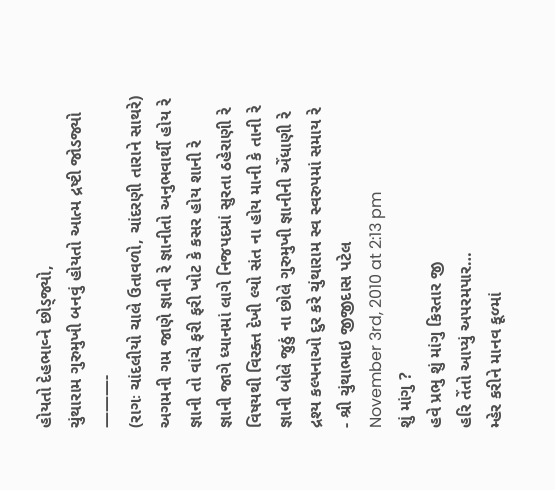હોયતો દેહભાવ્ને છોડ્જ્યો,
ચુંથારામ ગુરુમુખી બનવું હોયતો આત્મ દ્રષ્ટી જોડજ્યો
———-
(રાગઃ ચાંદલીયો ચાલે ઉતાવળો, ચાંદરણી તારાને સાથરે)
અગમની ગમ જાણે જ્ઞાની રે જ્ઞાનીતો અનુભવાર્થી હોય રે
જ્ઞાની તો વાંચે ફરી ફરી ખોટ કે કસર હોય શાની રે
જ્ઞાની જાગે ધ્યાનમાં લાગે નિજપદમાં સુરતા ઠહેરાણી રે
વિષયથી વિરક્ત દેખી લ્યો સંત ના હોય માની કે તાની રે
જ્ઞાની બોલે જુઠું ના છોલે ગુરુમુખી જ્ઞાનીની એંધાણી રે
દ્રશ્ય કલ્પનાઓ દુર કરે ચુંથારામ સ્વ સ્વરુપમાં સમાય રે
- શ્રી ચુંથાભાઇ જીજીદાસ પટેલ
November 3rd, 2010 at 2:13 pm
શું માંગુ ?
હવે પ્રભુ શું માંગુ કિરતાર જી
હરિ તેંતો આપ્યું અપરમપાર…
મ્હેર કરીને માનવ કૂળ્માં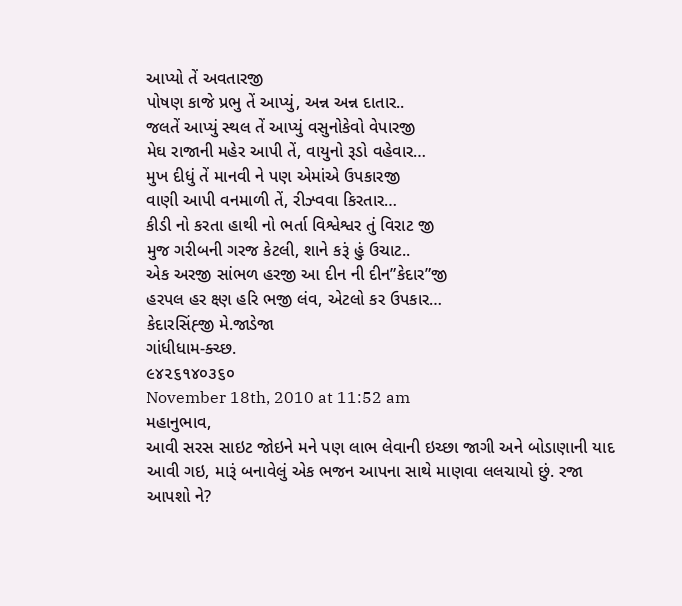આપ્યો તેં અવતારજી
પોષણ કાજે પ્રભુ તેં આપ્યું, અન્ન અન્ન દાતાર..
જલતેં આપ્યું સ્થલ તેં આપ્યું વસુનોકેવો વેપારજી
મેઘ રાજાની મહેર આપી તેં, વાયુનો રૂડો વહેવાર…
મુખ દીધું તેં માનવી ને પણ એમાંએ ઉપકારજી
વાણી આપી વનમાળી તેં, રીઝ્વવા કિરતાર…
કીડી નો કરતા હાથી નો ભર્તા વિશ્વેશ્વર તું વિરાટ જી
મુજ ગરીબની ગરજ કેટલી, શાને કરૂં હું ઉચાટ..
એક અરજી સાંભળ હરજી આ દીન ની દીન”કેદાર”જી
હરપલ હર ક્ષ્ણ હરિ ભજી લંવ, એટલો કર ઉપકાર…
કેદારસિંહ્જી મે.જાડેજા
ગાંધીધામ-ક્ચ્છ.
૯૪૨૬૧૪૦૩૬૦
November 18th, 2010 at 11:52 am
મહાનુભાવ,
આવી સરસ સાઇટ જોઇને મને પણ લાભ લેવાની ઇચ્છા જાગી અને બોડાણાની યાદ આવી ગઇ, મારૂં બનાવેલું એક ભજન આપના સાથે માણવા લલચાયો છું. રજા આપશો ને?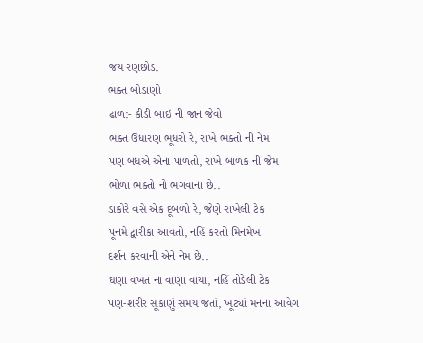જય રણછોડ.
ભક્ત બોડાણો
ઢાળ:- કીડી બાઇ ની જાન જેવો
ભક્ત ઉધારણ ભૂધરો રે, રાખે ભક્તો ની નેમ
પણ બધએ એના પાળતો, રાખે બાળક ની જેમ
ભોળા ભક્તો નો ભગવાના છે..
ડાકોરે વસે એક દૂબળો રે, જેણે રાખેલી ટેક
પૂનમે દ્વારીકા આવતો, નહિં કરતો મિનમેખ
દર્શન કરવાની એને નેમ છે..
ઘણા વખત ના વાણા વાયા, નહિં તોડેલી ટેક
પણ-શરીર સૂકાણું સમય જતાં, ખૂટ્યાં મનના આવેગ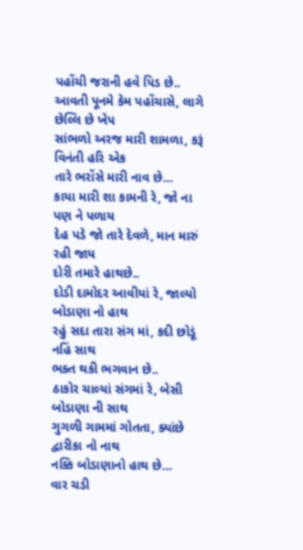પહોંચી જરાની હવે પિડ છે..
આવતી પૂનમે કેમ પહોંચાસે, લાગે છેલ્લિ છે ખેપ
સાંભળો અરજ મારી શામળા, કરૂં વિનંતી હરિ એક
તારે ભરોંસે મારી નાવ છે…
કાયા મારી શા કામની રે, જો ના પણ ને પળાય
દેહ પડે જો તારે દેવળે, માન મારું રહી જાય
દોરી તમારે હાથછે..
દોડી દામોદર આવીયાં રે, જાલ્યો બોડાણા નો હાથ
રહું સદા તારા સંગ માં, કદી છોડૂં નહિં સાથ
ભક્ત થકી ભગવાન છે..
ઠાકોર ચાલ્યાં સંગમાં રે, બેસી બોડાણા ની સાથ
ગુગળી ગામમાં ગોતતા, ક્યાંછે દ્વારીકા નો નાથ
નક્કિ બોડાણાનો હાથ છે…
વાર ચડી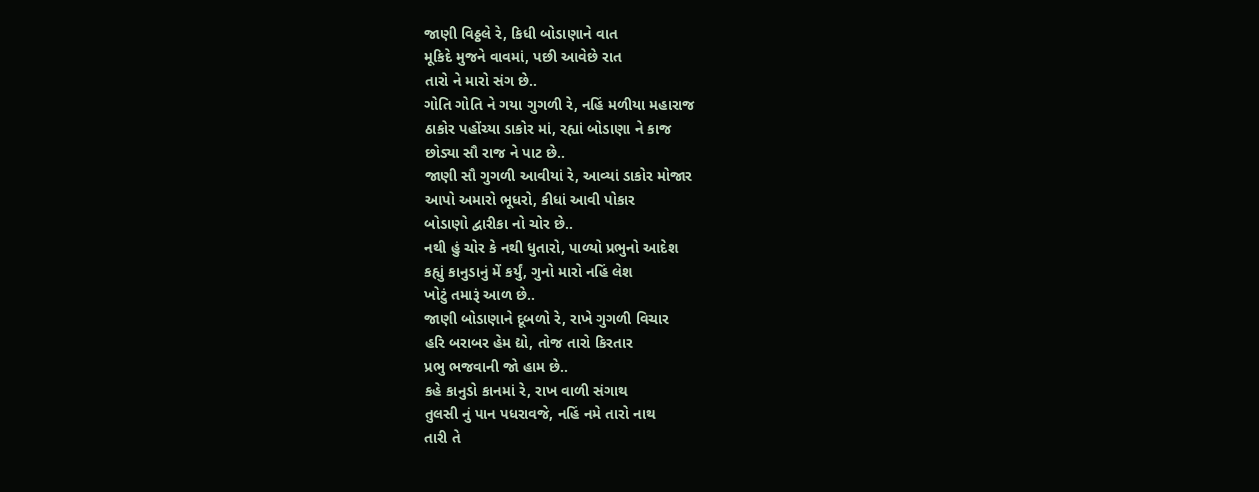જાણી વિઠ્ઠલે રે, કિધી બોડાણાને વાત
મૂકિદે મુજને વાવમાં, પછી આવેછે રાત
તારો ને મારો સંગ છે..
ગોતિ ગોતિ ને ગયા ગુગળી રે, નહિં મળીયા મહારાજ
ઠાકોર પહોંચ્યા ડાકોર માં, રહ્યાં બોડાણા ને કાજ
છોડ્યા સૌ રાજ ને પાટ છે..
જાણી સૌ ગુગળી આવીયાં રે, આવ્યાં ડાકોર મોજાર
આપો અમારો ભૂધરો, કીધાં આવી પોકાર
બોડાણો દ્વારીકા નો ચોર છે..
નથી હું ચોર કે નથી ધુતારો, પાળ્યો પ્રભુનો આદેશ
કહ્યું કાનુડાનું મેં કર્યું, ગુનો મારો નહિં લેશ
ખોટું તમારૂં આળ છે..
જાણી બોડાણાને દૂબળો રે, રાખે ગુગળી વિચાર
હરિ બરાબર હેમ દ્યો, તોજ તારો કિરતાર
પ્રભુ ભજવાની જો હામ છે..
કહે કાનુડો કાનમાં રે, રાખ વાળી સંગાથ
તુલસી નું પાન પધરાવજે, નહિં નમે તારો નાથ
તારી તે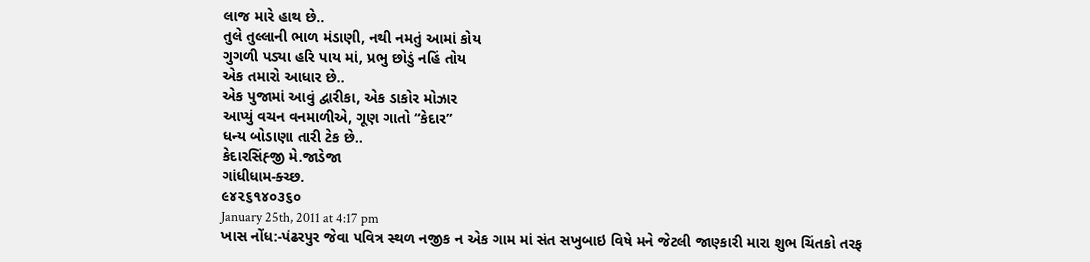લાજ મારે હાથ છે..
તુલે તુલ્લાની ભાળ મંડાણી, નથી નમતું આમાં કોય
ગુગળી પડ્યા હરિ પાય માં, પ્રભુ છોડું નહિં તોય
એક તમારો આધાર છે..
એક પુજામાં આવું દ્વારીકા, એક ડાકોર મોઝાર
આપ્યું વચન વનમાળીએ, ગૂણ ગાતો “કેદાર”
ધન્ય બોડાણા તારી ટેક છે..
કેદારસિંહ્જી મે.જાડેજા
ગાંધીધામ-ક્ચ્છ.
૯૪૨૬૧૪૦૩૬૦
January 25th, 2011 at 4:17 pm
ખાસ નોંધ:-પંઢરપુર જેવા પવિત્ર સ્થળ નજીક ન એક ગામ માં સંત સખુબાઇ વિષે મને જેટલી જાણ્કારી મારા શુભ ચિંતકો તરફ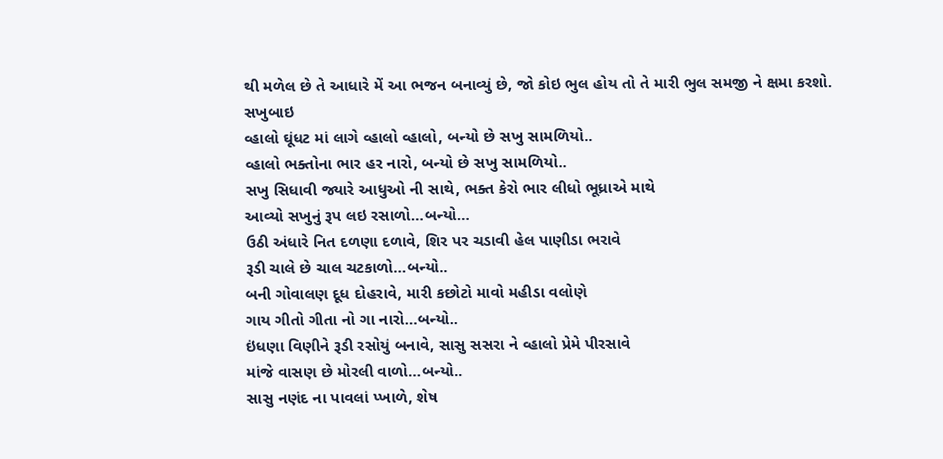થી મળેલ છે તે આધારે મેં આ ભજન બનાવ્યું છે, જો કોઇ ભુલ હોય તો તે મારી ભુલ સમજી ને ક્ષમા કરશો.
સખુબાઇ
વ્હાલો ઘૂંધટ માં લાગે વ્હાલો વ્હાલો, બન્યો છે સખુ સામળિયો..
વ્હાલો ભક્તોના ભાર હર નારો, બન્યો છે સખુ સામળિયો..
સખુ સિધાવી જ્યારે આધુઓ ની સાથે, ભક્ત કેરો ભાર લીધો ભૂધ્રાએ માથે
આવ્યો સખુનું રૂપ લઇ રસાળો…બન્યો…
ઉઠી અંધારે નિત દળણા દળાવે, શિર પર ચડાવી હેલ પાણીડા ભરાવે
રૂડી ચાલે છે ચાલ ચટકાળો…બન્યો..
બની ગોવાલણ દૂધ દોહરાવે, મારી કછોટો માવો મહીડા વલોણે
ગાય ગીતો ગીતા નો ગા નારો…બન્યો..
ઇંધણા વિણીને રૂડી રસોયું બનાવે, સાસુ સસરા ને વ્હાલો પ્રેમે પીરસાવે
માંજે વાસણ છે મોરલી વાળો…બન્યો..
સાસુ નણંદ ના પાવલાં પ્ખાળે, શેષ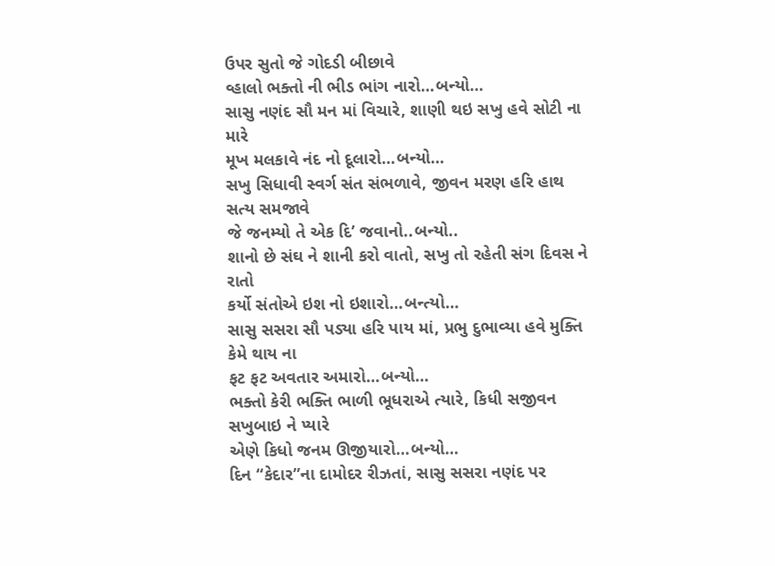ઉપર સુતો જે ગોદડી બીછાવે
વ્હાલો ભક્તો ની ભીડ ભાંગ નારો…બન્યો…
સાસુ નણંદ સૌ મન માં વિચારે, શાણી થઇ સખુ હવે સોટી ના મારે
મૂખ મલકાવે નંદ નો દૂલારો…બન્યો…
સખુ સિધાવી સ્વર્ગ સંત સંભળાવે, જીવન મરણ હરિ હાથ સત્ય સમજાવે
જે જનમ્યો તે એક દિ’ જવાનો..બન્યો..
શાનો છે સંઘ ને શાની કરો વાતો, સખુ તો રહેતી સંગ દિવસ ને રાતો
કર્યો સંતોએ ઇશ નો ઇશારો…બન્ત્યો…
સાસુ સસરા સૌ પડ્યા હરિ પાય માં, પ્રભુ દુભાવ્યા હવે મુક્તિ કેમે થાય ના
ફટ ફટ અવતાર અમારો…બન્યો…
ભક્તો કેરી ભક્તિ ભાળી ભૂધરાએ ત્યારે, કિધી સજીવન સખુબાઇ ને પ્યારે
એણે કિધો જનમ ઊજીયારો…બન્યો…
દિન “કેદાર”ના દામોદર રીઝતાં, સાસુ સસરા નણંદ પર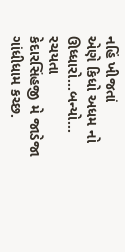નહિં ખીજતાં
એણે કિધો અધમ નો ઊધ્ધારો…બન્યો…
રચયતા
કેદારસિંહજી મે જાડેજા
ગાંધીધામ કચ્છ.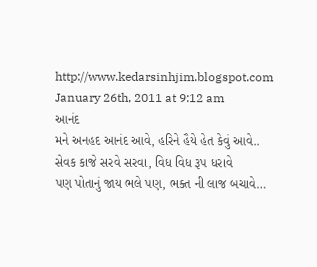http://www.kedarsinhjim.blogspot.com
January 26th, 2011 at 9:12 am
આનંદ
મને અનહદ આનંદ આવે, હરિને હૈયે હેત કેવું આવે..
સેવક કાજે સરવે સરવા, વિધ વિધ રૂપ ધરાવે
પણ પોતાનું જાય ભલે પણ, ભક્ત ની લાજ બચાવે…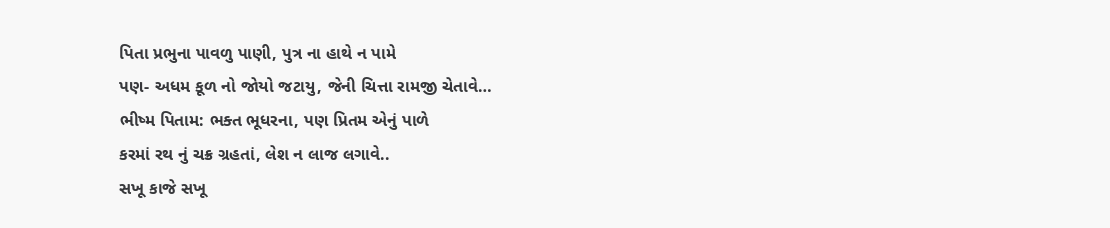પિતા પ્રભુના પાવળુ પાણી, પુત્ર ના હાથે ન પામે
પણ- અધમ કૂળ નો જોયો જટાયુ, જેની ચિત્તા રામજી ચેતાવે…
ભીષ્મ પિતામ: ભક્ત ભૂધરના, પણ પ્રિતમ એનું પાળે
કરમાં રથ નું ચક્ર ગ્રહતાં, લેશ ન લાજ લગાવે..
સખૂ કાજે સખૂ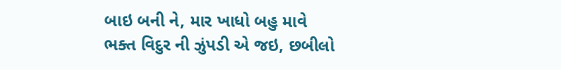બાઇ બની ને, માર ખાધો બહુ માવે
ભક્ત વિદુર ની ઝુંપડી એ જઇ, છબીલો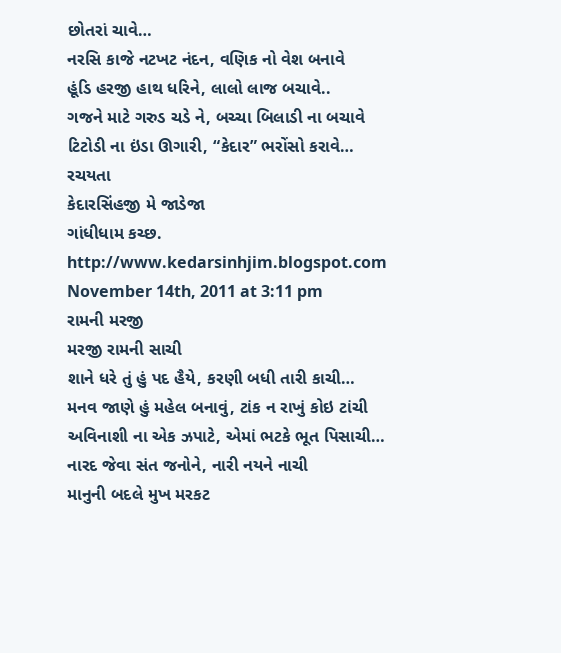છોતરાં ચાવે…
નરસિ કાજે નટખટ નંદન, વણિક નો વેશ બનાવે
હૂંડિ હરજી હાથ ધરિને, લાલો લાજ બચાવે..
ગજને માટે ગરુડ ચડે ને, બચ્ચા બિલાડી ના બચાવે
ટિટોડી ના ઇંડા ઊગારી, “કેદાર” ભરોંસો કરાવે…
રચયતા
કેદારસિંહજી મે જાડેજા
ગાંધીધામ કચ્છ.
http://www.kedarsinhjim.blogspot.com
November 14th, 2011 at 3:11 pm
રામની મરજી
મરજી રામની સાચી
શાને ધરે તું હું પદ હૈયે, કરણી બધી તારી કાચી…
મનવ જાણે હું મહેલ બનાવું, ટાંક ન રાખું કોઇ ટાંચી
અવિનાશી ના એક ઝપાટે, એમાં ભટકે ભૂત પિસાચી…
નારદ જેવા સંત જનોને, નારી નયને નાચી
માનુની બદલે મુખ મરકટ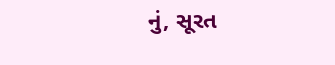નું, સૂરત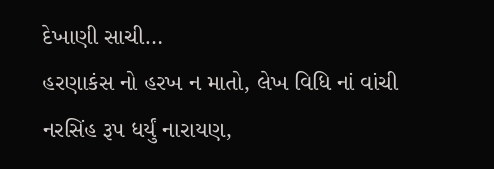દેખાણી સાચી…
હરણાકંસ નો હરખ ન માતો, લેખ વિધિ નાં વાંચી
નરસિંહ રૂપ ધર્યું નારાયણ,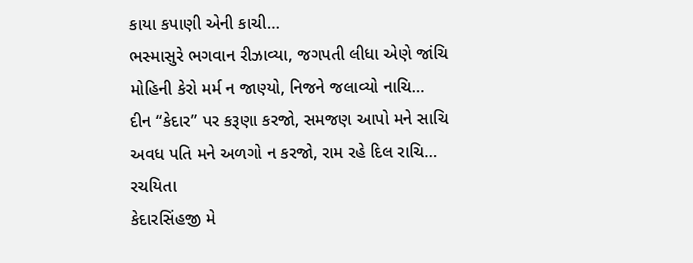કાયા કપાણી એની કાચી…
ભસ્માસુરે ભગવાન રીઝાવ્યા, જગપતી લીધા એણે જાંચિ
મોહિની કેરો મર્મ ન જાણ્યો, નિજને જલાવ્યો નાચિ…
દીન “કેદાર” પર કરૂણા કરજો, સમજણ આપો મને સાચિ
અવધ પતિ મને અળગો ન કરજો, રામ રહે દિલ રાચિ…
રચયિતા
કેદારસિંહજી મે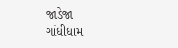જાડેજા
ગાંધીધામ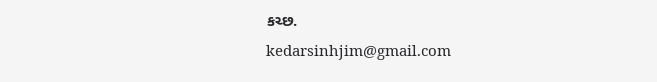કચ્છ.
kedarsinhjim@gmail.com